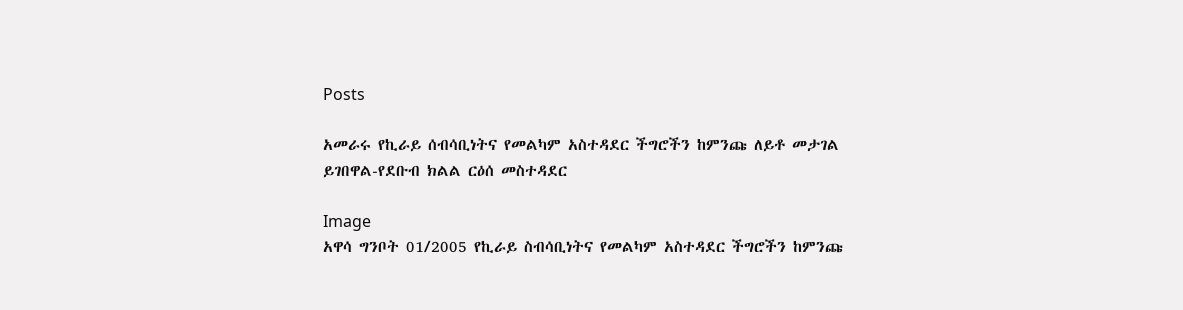Posts

አመራሩ የኪራይ ሰብሳቢነትና የመልካም አስተዳደር ችግሮችን ከምንጩ ለይቶ መታገል ይገበዋል-የደቡብ ክልል ርዕሰ መስተዳደር

Image
አዋሳ ግንቦት 01/2005 የኪራይ ስብሳቢነትና የመልካም አስተዳደር ችግሮችን ከምንጩ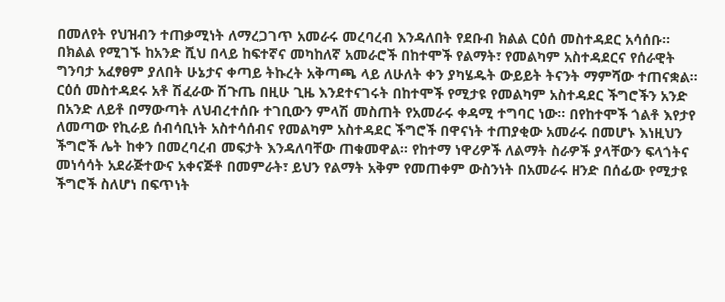በመለየት የህዝብን ተጠቃሚነት ለማረጋገጥ አመራሩ መረባረብ እንዳለበት የደቡብ ክልል ርዕሰ መስተዳደር አሳሰቡ፡፡ በክልል የሚገኙ ከአንድ ሺህ በላይ ከፍተኛና መካከለኛ አመራሮች በከተሞች የልማት፣ የመልካም አስተዳደርና የሰራዊት ግንባታ አፈፃፀም ያለበት ሁኔታና ቀጣይ ትኩረት አቅጣጫ ላይ ለሁለት ቀን ያካሄዱት ውይይት ትናንት ማምሻው ተጠናቋል፡፡ ርዕሰ መስተዳደሩ አቶ ሽፈራው ሽጉጤ በዚሁ ጊዜ እንደተናገሩት በከተሞች የሚታዩ የመልካም አስተዳደር ችግሮችን አንድ በአንድ ለይቶ በማውጣት ለህብረተሰቡ ተገቢውን ምላሽ መስጠት የአመራሩ ቀዳሚ ተግባር ነው፡፡ በየከተሞች ጎልቶ እየታየ ለመጣው የኪራይ ሰብሳቢነት አስተሳሰብና የመልካም አስተዳደር ችግሮች በዋናነት ተጠያቂው አመራሩ በመሆኑ እነዚህን ችግሮች ሌት ከቀን በመረባረብ መፍታት እንዳለባቸው ጠቁመዋል፡፡ የከተማ ነዋሪዎች ለልማት ስራዎች ያላቸውን ፍላጎትና መነሳሳት አደራጅተውና አቀናጅቶ በመምራት፣ ይህን የልማት አቅም የመጠቀም ውስንነት በአመራሩ ዘንድ በሰፊው የሚታዩ ችግሮች ስለሆነ በፍጥነት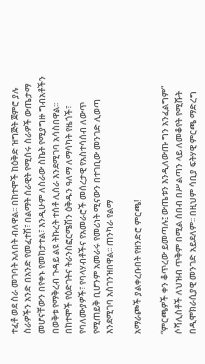ተፈቶ ወደ ስራ መገባት አለበት ብለዋል፡፡ በከተሞች ከዕቅድ ዝግጅት ጀምሮ ያሉ ስራዎችን አንድ በአንድ የመፈተሽ፣ በልማት ሰራዊት የሚሰሩ ስራዎች ውጤታማ መሆናቸውን በየቀኑ የመከታተል፣ እንዲሁም ለስራው ስኬት የሚያግዙ ግብአቶችን በወቅቱ የማቅረብ ጉዳይ ልዩ ትኩረት ተሰቶ ሊሰራ እንደሚገባ አሳስበዋል፡፡ በከተሞች የዕድገትና ትራንስፎርሜሽን ዕቅዱን ዓለማ ለማሳካት የዜጎች፣ የባለሙያዎች፣ የባላሃብቶችና የአመራሮች መሰረታዊ የአስተሳሰብ ለውጥ የሚጠይቅ ቢሆንም አመራሩ የመሪነት ሚናውን በተገቢው መንገድ ሊወጣ እንደሚገባ አስገንዝበዋል፡፡ ጠንካራ የልማ

አማራጮች ያልቀረቡበት የዘንድሮ ምርጫ!

“ምርጫዎች ቀን ቆጥረው ይመጣሉ፤ ውጤቱን እንዲለውጡ ግን አንፈልግም” ሶሻሊስቶች ለህዝብ ጥቅም በሚል ሰበብ በሥልጣን ላይ ለመቆየት የሚሹት በዲሞክራሲያዊ መንገድ አይደለም፡፡ በዚህም ሳቢያ ፍትሃዊ ምርጫ ማድረግ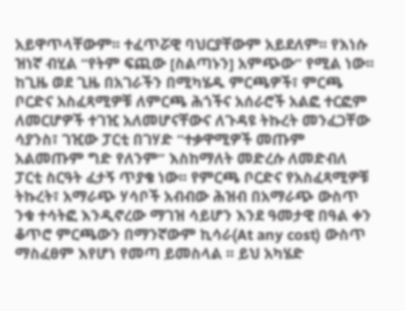አይዋጥላቸውም፡፡ ተፈጥሯዊ ባህርያቸውም አይደለም፡፡ የእነሱ ዝነኛ ብሂል “የትም ፍጪው [ስልጣኑን] አምጭው” የሚል ነው፡፡ ከጊዜ ወደ ጊዜ በአገራችን በሚካሄዱ ምርጫዎች፣ ምርጫ ቦርድና አስፈጻሚዎቹ ለምርጫ ሕጎችና አሰራሮች አልፎ ተርፎም ለመርሆዎች ተገዢ አለመሆናቸውና ለጉዳዩ ትኩረት መንፈጋቸው ሳያንስ፣ ገዢው ፓርቲ በገሃድ “ተቃዋሚዎች መጡም አልመጡም ግድ የለንም” እስከማለት መድረሱ ለመድብለ ፓርቲ ስርዓት ፈታኝ ጥያቄ ነው፡፡ የምርጫ ቦርድና የአስፈጻሚዎቹ ትኩረት፣ አማራጭ ሃሳቦች አብብው ሕዝብ በአማራጭ ውስጥ ንቁ ተሳትፎ እንዲኖረው ማገዝ ሳይሆን እንደ ዓመታዊ በዓል ቀን ቆጥሮ ምርጫውን በማንኛውም ኪሳራ(At any cost) ውስጥ ማስፈፀም እየሆነ የመጣ ይመስላል ፡፡ ይህ አካሄድ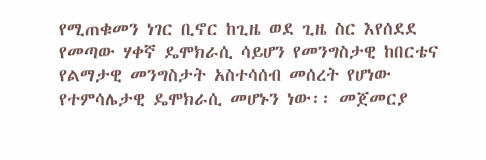የሚጠቁመን ነገር ቢኖር ከጊዜ ወደ ጊዜ ስር እየሰደደ የመጣው ሃቀኛ ዴሞክራሲ ሳይሆን የመንግስታዊ ከበርቴና የልማታዊ መንግስታት አስተሳሰብ መሰረት የሆነው የተምሳሌታዊ ዴሞክራሲ መሆኑን ነው፡፡ መጀመርያ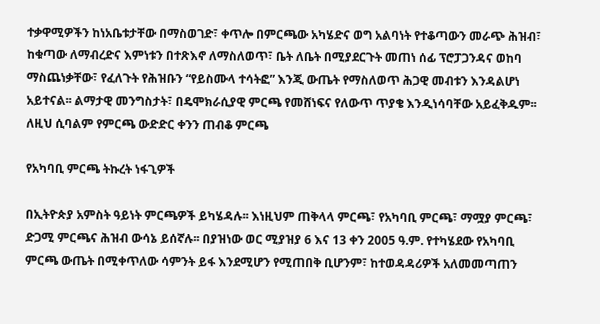ተቃዋሚዎችን ከነአቤቱታቸው በማስወገድ፣ ቀጥሎ በምርጫው አካሄድና ወግ አልባነት የተቆጣውን መራጭ ሕዝብ፣ ከቁጣው ለማብረድና እምነቱን በተጽእኖ ለማስለወጥ፣ ቤት ለቤት በሚያደርጉት መጠነ ሰፊ ፕሮፓጋንዳና ወከባ ማስጨነቃቸው፣ የፈለጉት የሕዝቡን “የይስሙላ ተሳትፎ” እንጂ ውጤት የማስለወጥ ሕጋዊ መብቱን እንዳልሆነ አይተናል፡፡ ልማታዊ መንግስታት፣ በዴሞክራሲያዊ ምርጫ የመሸነፍና የለውጥ ጥያቄ እንዲነሳባቸው አይፈቅዱም፡፡ ለዚህ ሲባልም የምርጫ ውድድር ቀንን ጠብቆ ምርጫ

የአካባቢ ምርጫ ትኩረት ነፋጊዎች

በኢትዮጵያ አምስት ዓይነት ምርጫዎች ይካሄዳሉ፡፡ እነዚህም ጠቅላላ ምርጫ፣ የአካባቢ ምርጫ፣ ማሟያ ምርጫ፣ ድጋሚ ምርጫና ሕዝብ ውሳኔ ይሰኛሉ፡፡ በያዝነው ወር ሚያዝያ 6 እና 13 ቀን 2005 ዓ.ም. የተካሄደው የአካባቢ ምርጫ ውጤት በሚቀጥለው ሳምንት ይፋ እንደሚሆን የሚጠበቅ ቢሆንም፣ ከተወዳዳሪዎች አለመመጣጠን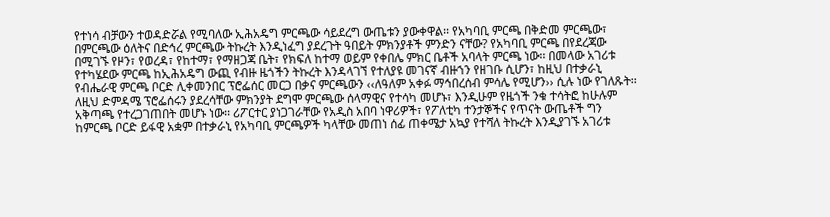የተነሳ ብቻውን ተወዳድሯል የሚባለው ኢሕአዴግ ምርጫው ሳይደረግ ውጤቱን ያውቀዋል፡፡ የአካባቢ ምርጫ በቅድመ ምርጫው፣ በምርጫው ዕለትና በድኅረ ምርጫው ትኩረት እንዲነፈግ ያደረጉት ዓበይት ምክንያቶች ምንድን ናቸው? የአካባቢ ምርጫ በየደረጃው በሚገኙ የዞን፣ የወረዳ፣ የከተማ፣ የማዘጋጃ ቤት፣ የክፍለ ከተማ ወይም የቀበሌ ምክር ቤቶች አባላት ምርጫ ነው፡፡ በመላው አገሪቱ የተካሄደው ምርጫ ከኢሕአዴግ ውጪ የብዙ ዜጎችን ትኩረት እንዳላገኘ የተለያዩ መገናኛ ብዙኀን የዘገቡ ሲሆን፣ ከዚህ በተቃራኒ የብሔራዊ ምርጫ ቦርድ ሊቀመንበር ፕሮፌሰር መርጋ በቃና ምርጫውን ‹‹ለዓለም አቀፉ ማኅበረሰብ ምሳሌ የሚሆን›› ሲሉ ነው የገለጹት፡፡ ለዚህ ድምዳሜ ፕሮፌሰሩን ያደረሳቸው ምክንያት ደግሞ ምርጫው ሰላማዊና የተሳካ መሆኑ፣ እንዲሁም የዜጎች ንቁ ተሳትፎ ከሁሉም አቅጣጫ የተረጋገጠበት መሆኑ ነው፡፡ ሪፖርተር ያነጋገራቸው የአዲስ አበባ ነዋሪዎች፣ የፖለቲካ ተንታኞችና የጥናት ውጤቶች ግን ከምርጫ ቦርድ ይፋዊ አቋም በተቃራኒ የአካባቢ ምርጫዎች ካላቸው መጠነ ሰፊ ጠቀሜታ አኳያ የተሻለ ትኩረት እንዲያገኙ አገሪቱ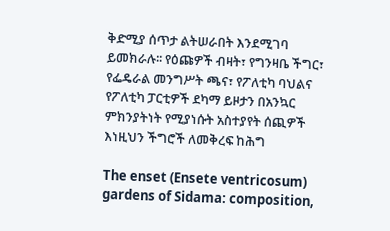ቅድሚያ ሰጥታ ልትሠራበት እንደሚገባ ይመክራሉ፡፡ የዕጩዎች ብዛት፣ የግንዛቤ ችግር፣ የፌዴራል መንግሥት ጫና፣ የፖለቲካ ባህልና የፖለቲካ ፓርቲዎች ደካማ ይዞታን በአንኳር ምክንያትነት የሚያነሱት አስተያየት ሰጪዎች እነዚህን ችግሮች ለመቅረፍ ከሕግ

The enset (Ensete ventricosum) gardens of Sidama: composition,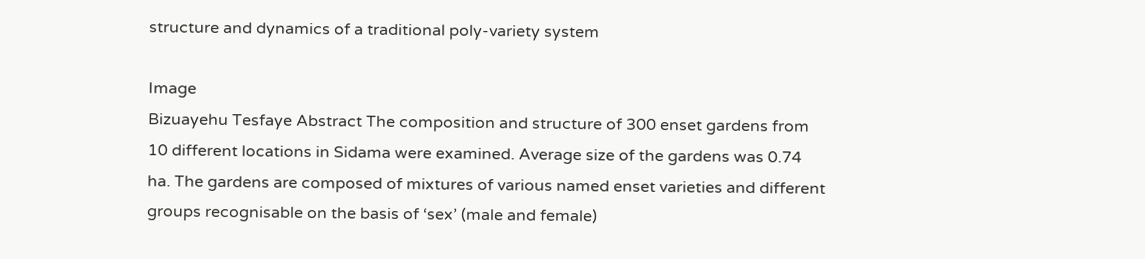structure and dynamics of a traditional poly-variety system

Image
Bizuayehu Tesfaye Abstract The composition and structure of 300 enset gardens from 10 different locations in Sidama were examined. Average size of the gardens was 0.74 ha. The gardens are composed of mixtures of various named enset varieties and different groups recognisable on the basis of ‘sex’ (male and female)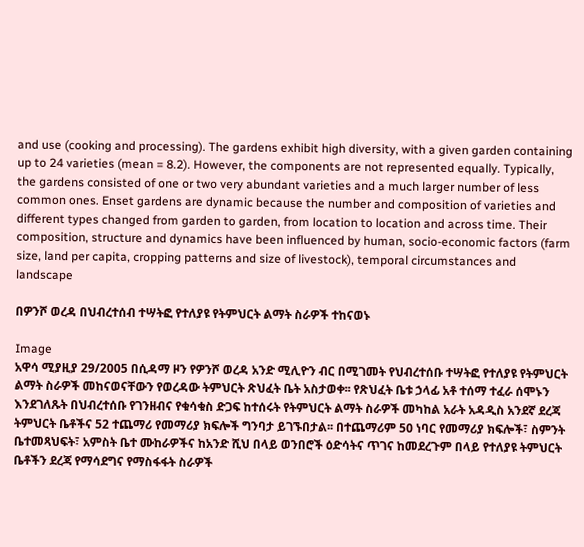and use (cooking and processing). The gardens exhibit high diversity, with a given garden containing up to 24 varieties (mean = 8.2). However, the components are not represented equally. Typically, the gardens consisted of one or two very abundant varieties and a much larger number of less common ones. Enset gardens are dynamic because the number and composition of varieties and different types changed from garden to garden, from location to location and across time. Their composition, structure and dynamics have been influenced by human, socio-economic factors (farm size, land per capita, cropping patterns and size of livestock), temporal circumstances and landscape

በዎንሾ ወረዳ በህብረተሰብ ተሣትፎ የተለያዩ የትምህርት ልማት ስራዎች ተከናወኑ

Image
አዋሳ ሚያዚያ 29/2005 በሲዳማ ዞን የዎንሾ ወረዳ አንድ ሚሊዮን ብር በሚገመት የህብረተሰቡ ተሣትፎ የተለያዩ የትምህርት ልማት ስራዎች መከናወናቸውን የወረዳው ትምህርት ጽህፈት ቤት አስታወቀ፡፡ የጽህፈት ቤቱ ኃላፊ አቶ ተሰማ ተፈራ ሰሞኑን እንደገለጹት በህብረተሰቡ የገንዘብና የቁሳቁስ ድጋፍ ከተሰሩት የትምህርት ልማት ስራዎች መካከል አራት አዳዲስ አንደኛ ደረጃ ትምህርት ቤቶችና 52 ተጨማሪ የመማሪያ ክፍሎች ግንባታ ይገኙበታል፡፡ በተጨማሪም 50 ነባር የመማሪያ ክፍሎች፣ ስምንት ቤተመጻህፍት፣ አምስት ቤተ ሙከራዎችና ከአንድ ሺህ በላይ ወንበሮች ዕድሳትና ጥገና ከመደረጉም በላይ የተለያዩ ትምህርት ቤቶችን ደረጃ የማሳደግና የማስፋፋት ስራዎች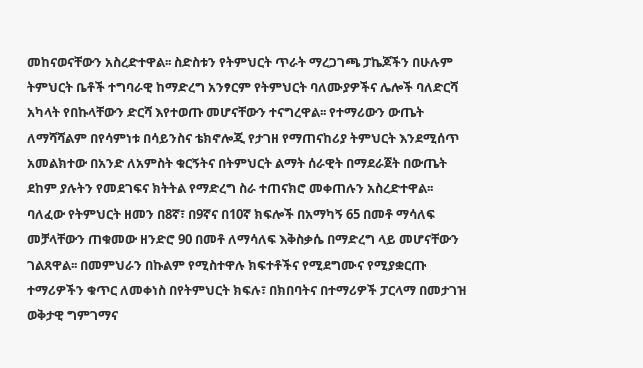መከናወናቸውን አስረድተዋል፡፡ ስድስቱን የትምህርት ጥራት ማረጋገጫ ፓኬጆችን በሁሉም ትምህርት ቤቶች ተግባራዊ ከማድረግ አንፃርም የትምህርት ባለሙያዎችና ሌሎች ባለድርሻ አካላት የበኩላቸውን ድርሻ እየተወጡ መሆናቸውን ተናግረዋል፡፡ የተማሪውን ውጤት ለማሻሻልም በየሳምነቱ በሳይንስና ቴክኖሎጂ የታገዘ የማጠናከሪያ ትምህርት እንደሚሰጥ አመልክተው በአንድ ለአምስት ቁርኝትና በትምህርት ልማት ሰራዊት በማደራጀት በውጤት ደከም ያሉትን የመደገፍና ክትትል የማድረግ ስራ ተጠናክሮ መቀጠሉን አስረድተዋል፡፡ ባለፈው የትምህርት ዘመን በ8ኛ፣ በ9ኛና በ10ኛ ክፍሎች በአማካኝ 65 በመቶ ማሳለፍ መቻላቸውን ጠቁመው ዘንድሮ 90 በመቶ ለማሳለፍ እቅስቃሴ በማድረግ ላይ መሆናቸውን ገልጸዋል፡፡ በመምህራን በኩልም የሚስተዋሉ ክፍተቶችና የሚደግሙና የሚያቋርጡ ተማሪዎችን ቁጥር ለመቀነስ በየትምህርት ክፍሉ፣ በክበባትና በተማሪዎች ፓርላማ በመታገዝ ወቅታዊ ግምገማና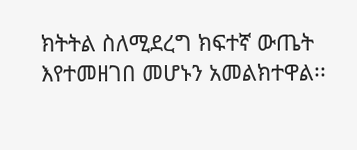ክትትል ስለሚደረግ ክፍተኛ ውጤት እየተመዘገበ መሆኑን አመልክተዋል፡፡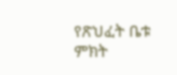የጽህፈት ቤቱ ምክት